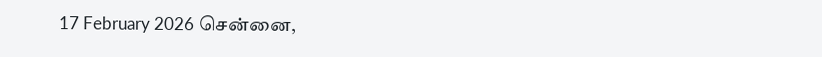17 February 2026 சென்னை,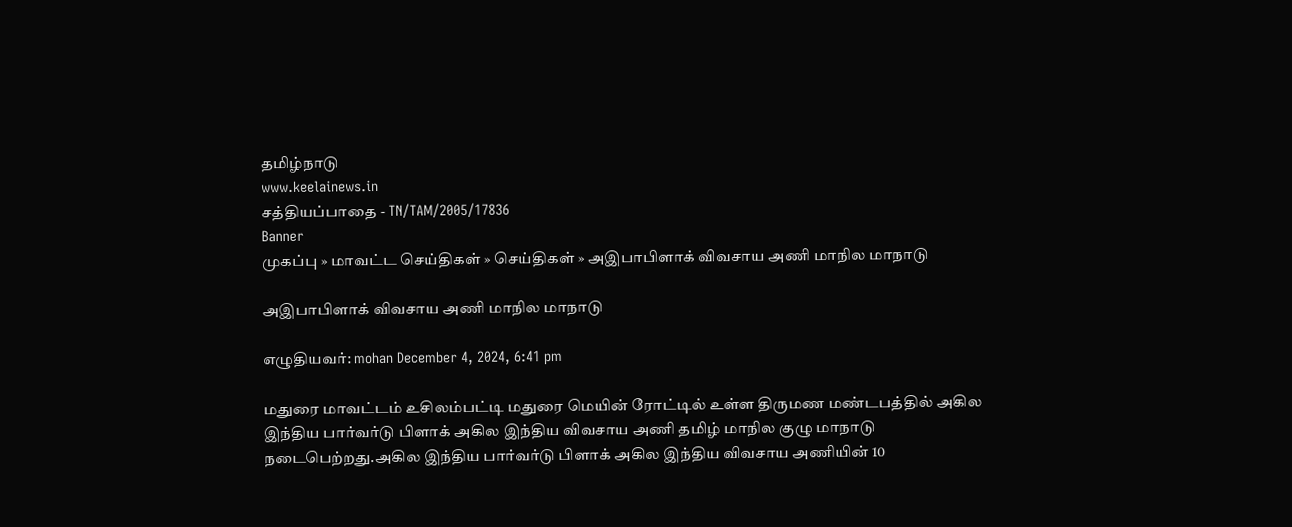தமிழ்நாடு
www.keelainews.in
சத்தியப்பாதை - TN/TAM/2005/17836
Banner
முகப்பு » மாவட்ட செய்திகள் » செய்திகள் » அஇபாபிளாக் விவசாய அணி மாநில மாநாடு

அஇபாபிளாக் விவசாய அணி மாநில மாநாடு

எழுதியவர்: mohan December 4, 2024, 6:41 pm

மதுரை மாவட்டம் உசிலம்பட்டி மதுரை மெயின் ரோட்டில் உள்ள திருமண மண்டபத்தில் அகில இந்திய பார்வர்டு பிளாக் அகில இந்திய விவசாய அணி தமிழ் மாநில குழு மாநாடு நடைபெற்றது.அகில இந்திய பார்வர்டு பிளாக் அகில இந்திய விவசாய அணியின் 10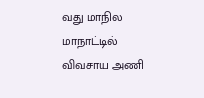வது மாநில மாநாட்டில் விவசாய அணி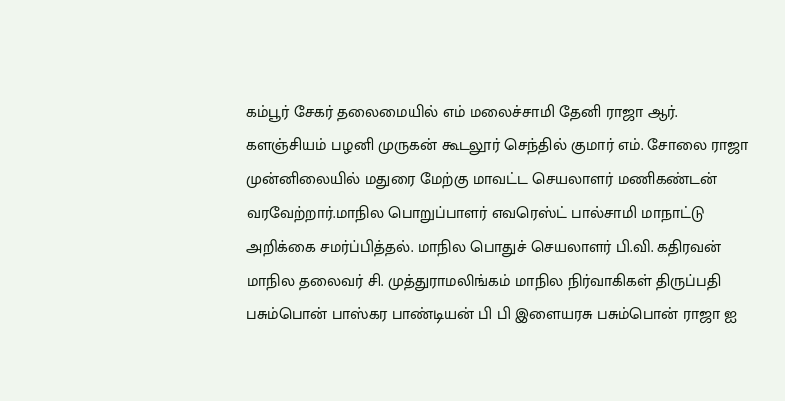கம்பூர் சேகர் தலைமையில் எம் மலைச்சாமி தேனி ராஜா ஆர். களஞ்சியம் பழனி முருகன் கூடலூர் செந்தில் குமார் எம். சோலை ராஜா முன்னிலையில் மதுரை மேற்கு மாவட்ட செயலாளர் மணிகண்டன் வரவேற்றார்.மாநில பொறுப்பாளர் எவரெஸ்ட் பால்சாமி மாநாட்டு அறிக்கை சமர்ப்பித்தல். மாநில பொதுச் செயலாளர் பி.வி. கதிரவன் மாநில தலைவர் சி. முத்துராமலிங்கம் மாநில நிர்வாகிகள் திருப்பதி பசும்பொன் பாஸ்கர பாண்டியன் பி பி இளையரசு பசும்பொன் ராஜா ஐ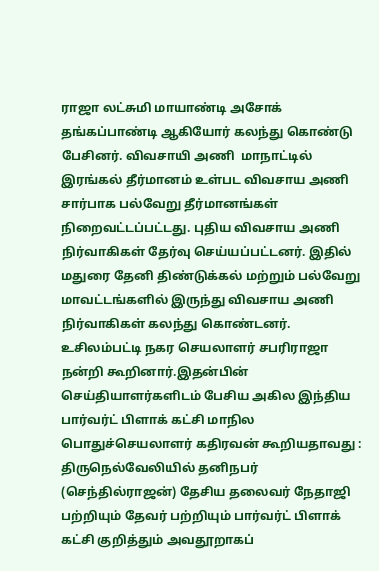ராஜா லட்சுமி மாயாண்டி அசோக் தங்கப்பாண்டி ஆகியோர் கலந்து கொண்டு பேசினர். விவசாயி அணி  மாநாட்டில்   இரங்கல் தீர்மானம் உள்பட விவசாய அணி சார்பாக பல்வேறு தீர்மானங்கள் நிறைவட்டப்பட்டது. புதிய விவசாய அணி நிர்வாகிகள் தேர்வு செய்யப்பட்டனர். இதில் மதுரை தேனி திண்டுக்கல் மற்றும் பல்வேறு மாவட்டங்களில் இருந்து விவசாய அணி நிர்வாகிகள் கலந்து கொண்டனர். உசிலம்பட்டி நகர செயலாளர் சபரிராஜா நன்றி கூறினார்.இதன்பின் செய்தியாளர்களிடம் பேசிய அகில இந்திய பார்வர்ட் பிளாக் கட்சி மாநில பொதுச்செயலாளர் கதிரவன் கூறியதாவது :
திருநெல்வேலியில் தனிநபர் (செந்தில்ராஜன்) தேசிய தலைவர் நேதாஜி பற்றியும் தேவர் பற்றியும் பார்வர்ட் பிளாக் கட்சி குறித்தும் அவதூறாகப்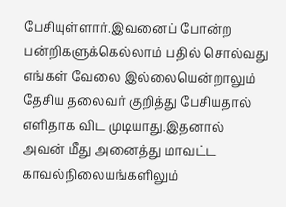பேசியுள்ளார்.இவனைப் போன்ற பன்றிகளுக்கெல்லாம் பதில் சொல்வது எங்கள் வேலை இல்லையென்றாலும் தேசிய தலைவர் குறித்து பேசியதால் எளிதாக விட முடியாது.இதனால் அவன் மீது அனைத்து மாவட்ட காவல்நிலையங்களிலும்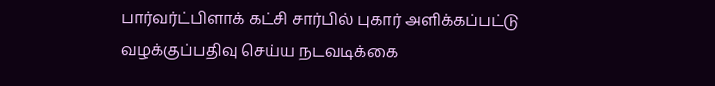பார்வர்ட்பிளாக் கட்சி சார்பில் புகார் அளிக்கப்பட்டு வழக்குப்பதிவு செய்ய நடவடிக்கை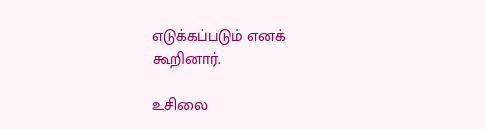எடுக்கப்படும் எனக் கூறினார்.

உசிலை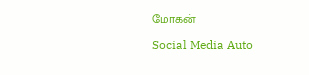மோகன்

Social Media Auto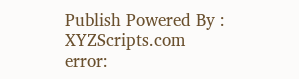Publish Powered By : XYZScripts.com
error: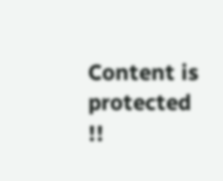Content is protected !!